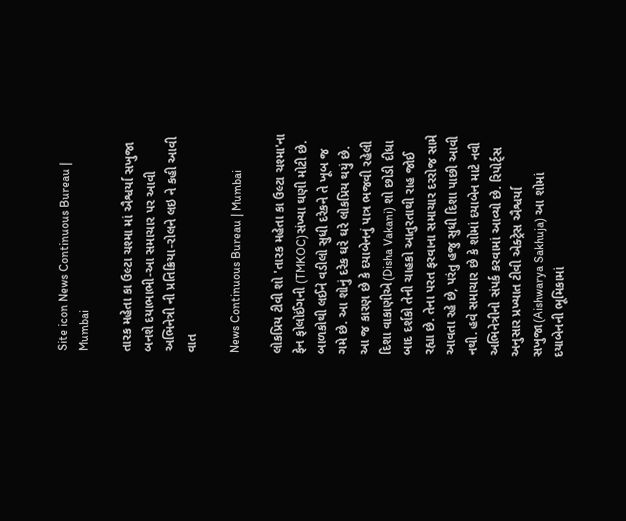Site icon News Continuous Bureau | Mumbai

તારક મહેતા કા ઉલ્ટા ચશ્મા માં ઐશ્વર્યા સખુજા બનશે દયાભાભી-આ સમાચાર પર આવી અભિનેત્રી ની પ્રતિક્રિયા-રોલને લઇ ને કહી આવી વાત

News Continuous Bureau | Mumbai

લોકપ્રિય ટીવી શો 'તારક મહેતા કા ઉલ્ટા ચશ્મા'ના ફેન ફોલોઈંગની (TMKOC)સંખ્યા ઘણી મોટી છે. બાળકોથી લઈને વડીલો સુધી દરેકને તે ખૂબ જ ગમે છે. આ શોનું દરેક ઘરે ઘરે લોકપ્રિય થયું છે. આ જ કારણ છે કે દયાબેનનું પાત્ર ભજવી રહેલી દિશા વાકાણીએ(Disha Vakani) શો છોડી દીધા બાદ દર્શકો તેની ચાહકો આતુરતાથી રાહ જોઈ રહ્યા છે. તેના પરત ફરવાના સમાચાર દરરોજ સામે આવતા રહે છે, પરંતુ હજુ સુધી દિશા પાછી આવી નથી. હવે સમાચાર છે કે શોમાં દયાબેન માટે નવી અભિનેત્રીનો સંપર્ક કરવામાં આવ્યો છે. રિપોર્ટ્સ અનુસાર પ્રખ્યાત ટીવી એક્ટ્રેસ ઐશ્વર્યા સખુજા(Aishwarya Sakhuja) આ શોમાં દયાબેનની ભૂમિકામાં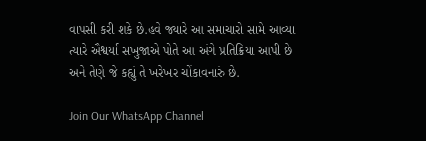વાપસી કરી શકે છે.હવે જ્યારે આ સમાચારો સામે આવ્યા ત્યારે ઐશ્વર્યા સખુજાએ પોતે આ અંગે પ્રતિક્રિયા આપી છે અને તેણે જે કહ્યું તે ખરેખર ચોંકાવનારું છે.

Join Our WhatsApp Channel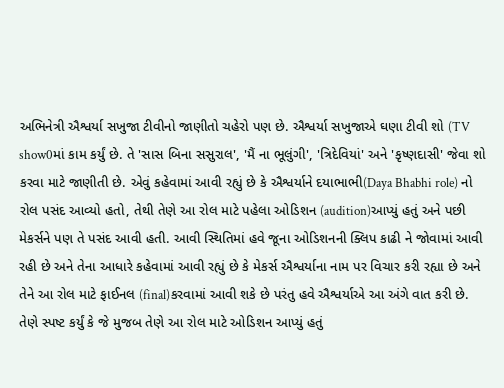અભિનેત્રી ઐશ્વર્યા સખુજા ટીવીનો જાણીતો ચહેરો પણ છે. ઐશ્વર્યા સખુજાએ ઘણા ટીવી શો (TV show0માં કામ કર્યું છે. તે 'સાસ બિના સસુરાલ', 'મૈં ના ભૂલુંગી', 'ત્રિદેવિયાં' અને 'કૃષ્ણદાસી' જેવા શો કરવા માટે જાણીતી છે. એવું કહેવામાં આવી રહ્યું છે કે ઐશ્વર્યાને દયાભાભી(Daya Bhabhi role) નો રોલ પસંદ આવ્યો હતો, તેથી તેણે આ રોલ માટે પહેલા ઓડિશન (audition)આપ્યું હતું અને પછી મેકર્સને પણ તે પસંદ આવી હતી. આવી સ્થિતિમાં હવે જૂના ઓડિશનની ક્લિપ કાઢી ને જોવામાં આવી રહી છે અને તેના આધારે કહેવામાં આવી રહ્યું છે કે મેકર્સ ઐશ્વર્યાના નામ પર વિચાર કરી રહ્યા છે અને તેને આ રોલ માટે ફાઈનલ (final)કરવામાં આવી શકે છે પરંતુ હવે ઐશ્વર્યાએ આ અંગે વાત કરી છે. તેણે સ્પષ્ટ કર્યું કે જે મુજબ તેણે આ રોલ માટે ઓડિશન આપ્યું હતું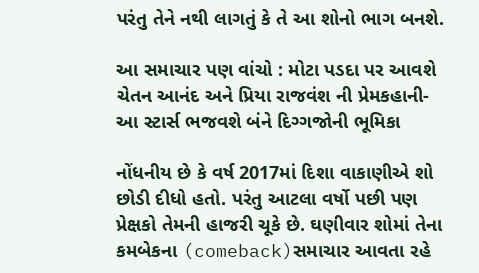પરંતુ તેને નથી લાગતું કે તે આ શોનો ભાગ બનશે.

આ સમાચાર પણ વાંચો : મોટા પડદા પર આવશે ચેતન આનંદ અને પ્રિયા રાજવંશ ની પ્રેમકહાની-આ સ્ટાર્સ ભજવશે બંને દિગ્ગજોની ભૂમિકા

નોંધનીય છે કે વર્ષ 2017માં દિશા વાકાણીએ શો છોડી દીધો હતો. પરંતુ આટલા વર્ષો પછી પણ પ્રેક્ષકો તેમની હાજરી ચૂકે છે. ઘણીવાર શોમાં તેના કમબેકના (comeback)સમાચાર આવતા રહે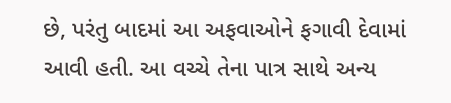છે, પરંતુ બાદમાં આ અફવાઓને ફગાવી દેવામાં આવી હતી. આ વચ્ચે તેના પાત્ર સાથે અન્ય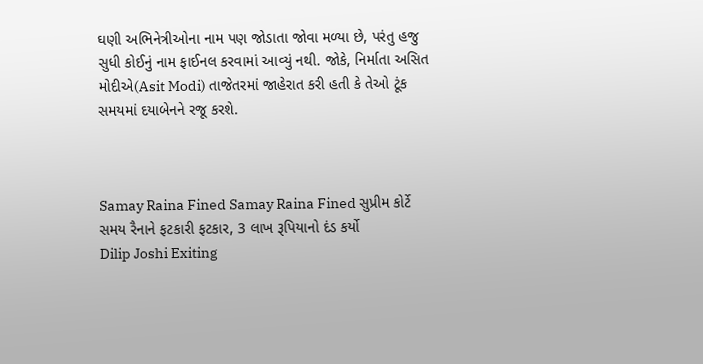ઘણી અભિનેત્રીઓના નામ પણ જોડાતા જોવા મળ્યા છે, પરંતુ હજુ સુધી કોઈનું નામ ફાઈનલ કરવામાં આવ્યું નથી. જોકે, નિર્માતા અસિત મોદીએ(Asit Modi) તાજેતરમાં જાહેરાત કરી હતી કે તેઓ ટૂંક સમયમાં દયાબેનને રજૂ કરશે.



Samay Raina Fined Samay Raina Fined સુપ્રીમ કોર્ટે સમય રૈનાને ફટકારી ફટકાર, 3 લાખ રૂપિયાનો દંડ કર્યો
Dilip Joshi Exiting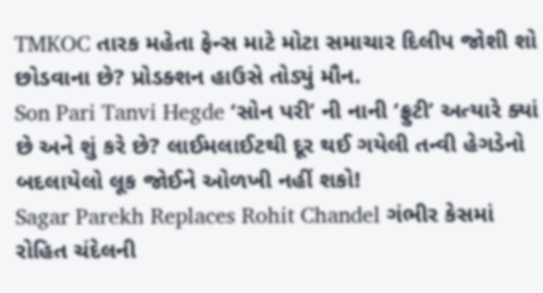TMKOC તારક મહેતા ફેન્સ માટે મોટા સમાચાર દિલીપ જોશી શો છોડવાના છે? પ્રોડક્શન હાઉસે તોડ્યું મૌન.
Son Pari Tanvi Hegde ‘સોન પરી’ ની નાની ‘ફ્રુટી’ અત્યારે ક્યાં છે અને શું કરે છે? લાઈમલાઈટથી દૂર થઈ ગયેલી તન્વી હેગડેનો બદલાયેલો લૂક જોઈને ઓળખી નહીં શકો!
Sagar Parekh Replaces Rohit Chandel ગંભીર કેસમાં રોહિત ચંદેલની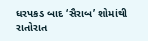ધરપકડ બાદ ‘સૈરાબ’ શોમાંથી રાતોરાત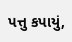પત્તુ કપાયું,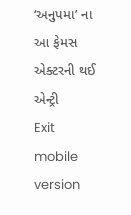‘અનુપમા’ ના આ ફેમસ એક્ટરની થઈ એન્ટ્રી
Exit mobile version